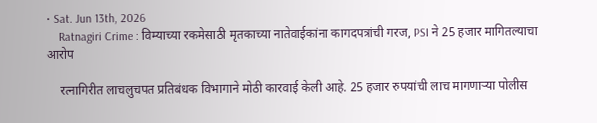• Sat. Jun 13th, 2026
    Ratnagiri Crime : विम्याच्या रकमेसाठी मृतकाच्या नातेवाईकांना कागदपत्रांची गरज, PSI ने 25 हजार मागितल्याचा आरोप

    रत्नागिरीत लाचलुचपत प्रतिबंधक विभागाने मोठी कारवाई केली आहे. 25 हजार रुपयांची लाच मागणाऱ्या पोलीस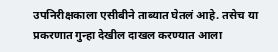उपनिरीक्षकाला एसीबीने ताब्यात घेतलं आहे. तसेच या प्रकरणात गुन्हा देखील दाखल करण्यात आला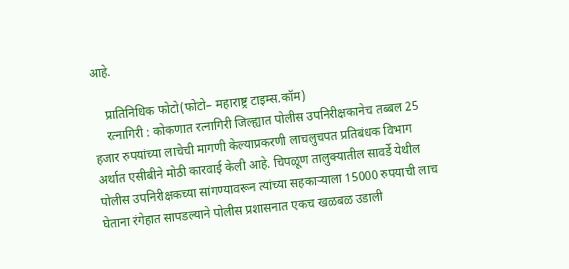आहे.

    प्रातिनिधिक फोटो(फोटो– महाराष्ट्र टाइम्स.कॉम)
    रत्नागिरी : कोकणात रत्नागिरी जिल्ह्यात पोलीस उपनिरीक्षकानेच तब्बल 25 हजार रुपयांच्या लाचेची मागणी केल्याप्रकरणी लाचलुचपत प्रतिबंधक विभाग अर्थात एसीबीने मोठी कारवाई केली आहे. चिपळूण तालुक्यातील सावर्डे येथील पोलीस उपनिरीक्षकच्या सांगण्यावरून त्यांच्या सहकाऱ्याला 15000 रुपयाची लाच घेताना रंगेहात सापडल्याने पोलीस प्रशासनात एकच खळबळ उडाली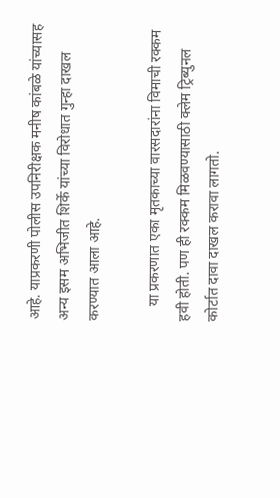आहे. याप्रकरणी पोलीस उपनिरीक्षक मनीष कांबळे यांच्यासह अन्य इसम अभिजीत शिर्के यांच्या विरोधात गुन्हा दाखल करण्यात आला आहे.

    या प्रकरणात एका मृतकाच्या वारसदारांना विमाची रक्कम हवी होती. पण ही रक्कम मिळवण्यासाठी क्लेम ट्रिब्युनल कोर्टात दावा दाखल करावा लागतो.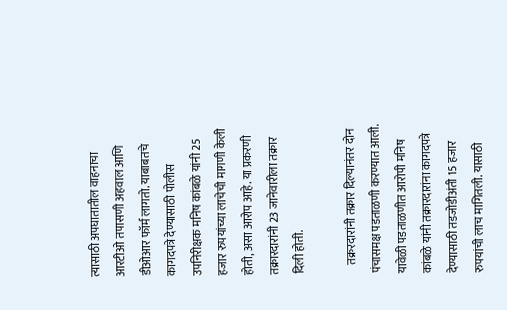त्यासाठी अपघातातील वाहनाचा आरटीओ तपासणी अहवाल आणि डीओआर फॉर्म लागतो. याबाबतचे कागदपत्रे देण्यासाठी पोलीस उपनिरीक्षक मनिष कांबळे यांनी 25 हजार रुपयांच्या लाचेची मागणी केली होती, असा आरोप आहे. या प्रकरणी तक्रारदारांनी 23 जानेवारीला तक्रार दिली होती.

    तक्ररदारांनी तक्रार दिल्यानंतर दोन पंचासमक्ष पडताळणी करण्यात आली. यावेळी पडताळणीत आरोपी मनिष कांबळे यांनी तक्रारदारांना कागदपत्रे देण्यासाठी तडजोडीअंती 15 हजार रुपयांची लाच मागितली. यासाठी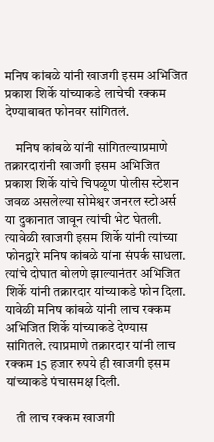मनिष कांबळे यांनी खाजगी इसम अभिजित प्रकाश शिर्के यांच्याकडे लाचेची रक्कम देण्याबाबत फोनवर सांगितलं.

    मनिष कांबळे यांनी सांगितल्याप्रमाणे तक्रारदारांनी खाजगी इसम अभिजित प्रकाश शिर्के यांचे चिपळूण पोलीस स्टेशन जवळ असलेल्या सोमेश्वर जनरल स्टोअर्स या दुकानात जावून त्यांची भेट घेतली. त्यावेळी खाजगी इसम शिर्के यांनी त्यांच्या फोनद्वारे मनिष कांबळे यांना संपर्क साधला. त्यांचे दोघात बोलणे झाल्यानंतर अभिजित शिर्के यांनी तक्रारदार यांच्याकडे फोन दिला. यावेळी मनिष कांबळे यांनी लाच रक्कम अभिजित शिर्के यांच्याकडे देण्यास सांगितले. त्याप्रमाणे तक्रारदार यांनी लाच रक्कम 15 हजार रुपये ही खाजगी इसम यांच्याकडे पंचासमक्ष दिली.

    ती लाच रक्कम खाजगी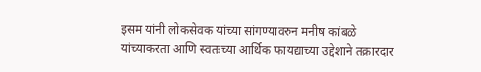इसम यांनी लोकसेवक यांच्या सांगण्यावरुन मनीष कांबळे यांच्याकरता आणि स्वतःच्या आर्थिक फायद्याच्या उद्देशाने तक्रारदार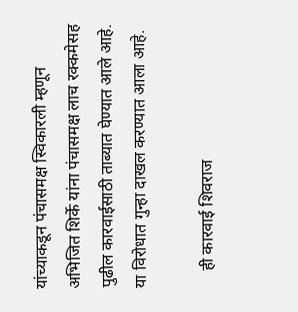यांच्याकडून पंचासमक्ष स्विकारली म्हणून अभिजित शिर्के यांना पंचासमक्ष लाच रक्कमेसह पुढील कारवाईसाठी ताब्यात घेण्यात आले आहे. या विरोधात गुन्हा दाखल करण्यात आला आहे.

    ही कारवाई शिवराज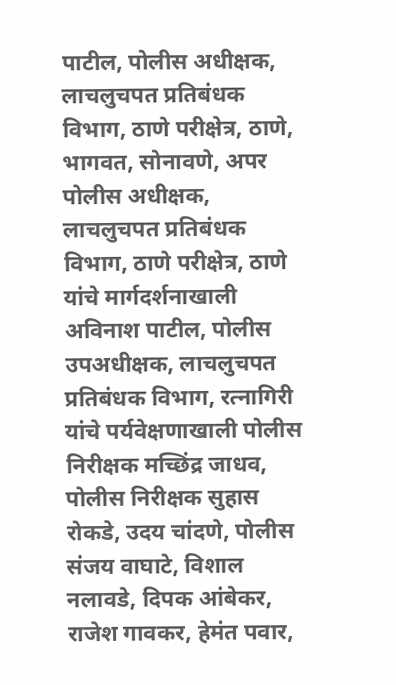पाटील, पोलीस अधीक्षक, लाचलुचपत प्रतिबंधक विभाग, ठाणे परीक्षेत्र, ठाणे, भागवत, सोनावणे, अपर पोलीस अधीक्षक, लाचलुचपत प्रतिबंधक विभाग, ठाणे परीक्षेत्र, ठाणे यांचे मार्गदर्शनाखाली अविनाश पाटील, पोलीस उपअधीक्षक, लाचलुचपत प्रतिबंधक विभाग, रत्नागिरी यांचे पर्यवेक्षणाखाली पोलीस निरीक्षक मच्छिंद्र जाधव, पोलीस निरीक्षक सुहास रोकडे, उदय चांदणे, पोलीस संजय वाघाटे, विशाल नलावडे, दिपक आंबेकर, राजेश गावकर, हेमंत पवार,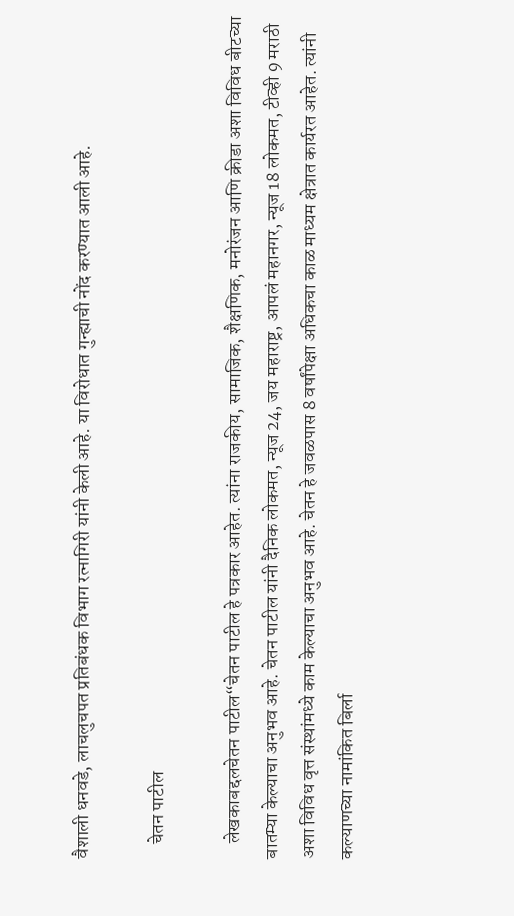वैशाली धनवडे, लाचलुचपत प्रतिबंधक विभाग रत्नागिरी यांनी केली आहे. या विरोधात गुन्ह्याची नोंद करण्यात आली आहे.

    चेतन पाटील

    लेखकाबद्दलचेतन पाटील“चेतन पाटील हे पत्रकार आहेत. त्यांना राजकीय, सामाजिक, शैक्षणिक, मनोरंजन आणि क्रीडा अशा विविध बीटच्या बातम्या केल्याचा अनुभव आहे. चेतन पाटील यांनी दैनिक लोकमत, न्यूज 24, जय महाराष्ट्र, आपलं महानगर, न्यूज 18 लोकमत, टीव्ही 9 मराठी अशा विविध वृत्त संस्थांमध्ये काम केल्याचा अनुभव आहे. चेतन हे जवळपास 8 वर्षांपेक्षा अधिकचा काळ माध्यम क्षेत्रात कार्यरत आहेत. त्यांनी कल्याणच्या नामांकित बिर्ला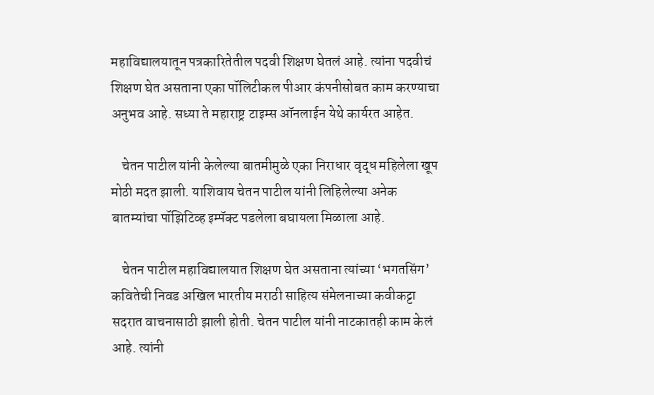महाविद्यालयातून पत्रकारितेतील पदवी शिक्षण घेतलं आहे. त्यांना पदवीचं शिक्षण घेत असताना एका पॉलिटीकल पीआर कंपनीसोबत काम करण्याचा अनुभव आहे. सध्या ते महाराष्ट्र टाइम्स ऑनलाईन येथे कार्यरत आहेत.

    चेतन पाटील यांनी केलेल्या बातमीमुळे एका निराधार वृद्ध महिलेला खूप मोठी मदत झाली. याशिवाय चेतन पाटील यांनी लिहिलेल्या अनेक बातम्यांचा पॉझिटिव्ह इम्पॅक्ट पडलेला बघायला मिळाला आहे.

    चेतन पाटील महाविद्यालयात शिक्षण घेत असताना त्यांच्या ‘भगतसिंग’ कवितेची निवड अखिल भारतीय मराठी साहित्य संमेलनाच्या कवीकट्टा सदरात वाचनासाठी झाली होती. चेतन पाटील यांनी नाटकातही काम केलं आहे. त्यांनी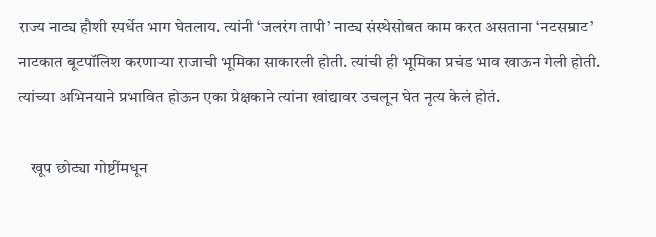राज्य नाट्य हौशी स्पर्धेत भाग घेतलाय. त्यांनी ‘जलरंग तापी’ नाट्य संस्थेसोबत काम करत असताना ‘नटसम्राट’ नाटकात बूटपॉलिश करणाऱ्या राजाची भूमिका साकारली होती. त्यांची ही भूमिका प्रचंड भाव खाऊन गेली होती. त्यांच्या अभिनयाने प्रभावित होऊन एका प्रेक्षकाने त्यांना खांद्यावर उचलून घेत नृत्य केलं होतं.

    खूप छोट्या गोष्टींमधून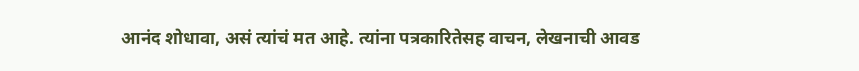आनंद शोधावा, असं त्यांचं मत आहे. त्यांना पत्रकारितेसह वाचन, लेखनाची आवड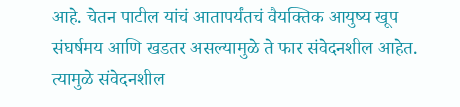आहे. चेतन पाटील यांचं आतापर्यंतचं वैयक्तिक आयुष्य खूप संघर्षमय आणि खडतर असल्यामुळे ते फार संवेदनशील आहेत. त्यामुळे संवेदनशील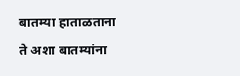बातम्या हाताळताना ते अशा बातम्यांना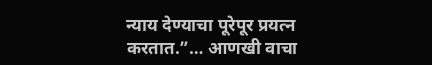न्याय देण्याचा पूरेपूर प्रयत्न करतात.”… आणखी वाचा